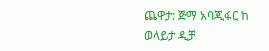ጨዋታ: ጅማ አባጂፋር ከ ወላይታ ዲቻ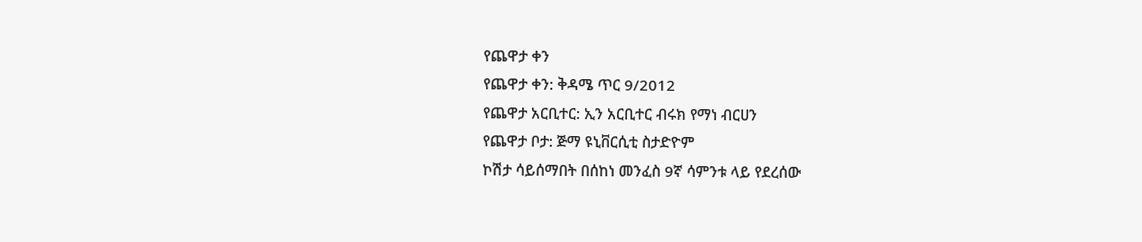የጨዋታ ቀን
የጨዋታ ቀን: ቅዳሜ ጥር 9/2012
የጨዋታ አርቢተር: ኢን አርቢተር ብሩክ የማነ ብርሀን
የጨዋታ ቦታ: ጅማ ዩኒቨርሲቲ ስታድዮም
ኮሽታ ሳይሰማበት በሰከነ መንፈስ 9ኛ ሳምንቱ ላይ የደረሰው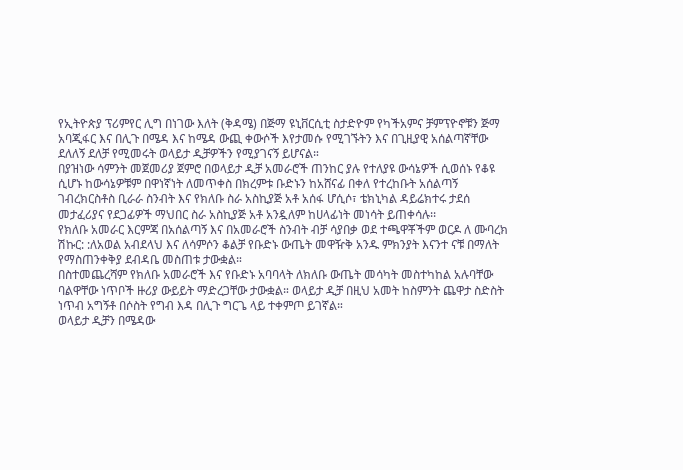የኢትዮጵያ ፕሪምየር ሊግ በነገው እለት (ቅዳሜ) በጅማ ዩኒቨርሲቲ ስታድዮም የካችአምና ቻምፕዮኖቹን ጅማ አባጂፋር እና በሊጉ በሜዳ እና ከሜዳ ውጪ ቀውሶች እየታመሱ የሚገኙትን እና በጊዚያዊ አሰልጣኛቸው ደለለኝ ደለቻ የሚመሩት ወላይታ ዲቻዎችን የሚያገናኝ ይሆናል።
በያዝነው ሳምንት መጀመሪያ ጀምሮ በወላይታ ዲቻ አመራሮች ጠንከር ያሉ የተለያዩ ውሳኔዎች ሲወሰኑ የቆዩ ሲሆኑ ከውሳኔዎቹም በዋነኛነት ለመጥቀስ በክረምቱ ቡድኑን ከአሸናፊ በቀለ የተረከቡት አሰልጣኝ ገብረክርስቶስ ቢራራ ስንብት እና የክለቡ ስራ አስኪያጅ አቶ አሰፋ ሆሲሶ፣ ቴክኒካል ዳይሬክተሩ ታደሰ መታፈሪያና የደጋፊዎች ማህበር ስራ አስኪያጅ አቶ አንዷለም ከሀላፊነት መነሳት ይጠቀሳሉ፡፡
የክለቡ አመራር እርምጃ በአሰልጣኝ እና በአመራሮች ስንብት ብቻ ሳያበቃ ወደ ተጫዋቾችም ወርዶ ለ ሙባረክ ሽኩር: :ለአወል አብደላህ እና ለሳምሶን ቆልቻ የቡድኑ ውጤት መዋዥቅ አንዱ ምክንያት እናንተ ናቹ በማለት የማስጠንቀቅያ ደብዳቤ መስጠቱ ታውቋል።
በስተመጨረሻም የክለቡ አመራሮች እና የቡድኑ አባባላት ለክለቡ ውጤት መሳካት መስተካከል አሉባቸው ባልዋቸው ነጥቦች ዙሪያ ውይይት ማድረጋቸው ታውቋል። ወላይታ ዲቻ በዚህ አመት ከስምንት ጨዋታ ስድስት ነጥብ አግኝቶ በሶስት የግብ እዳ በሊጉ ግርጌ ላይ ተቀምጦ ይገኛል።
ወላይታ ዲቻን በሜዳው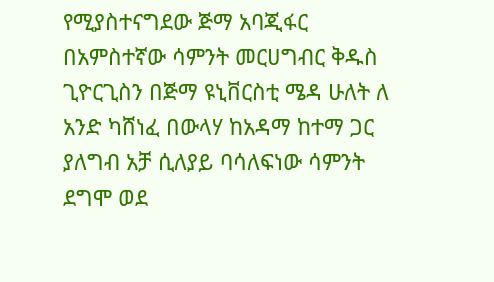የሚያስተናግደው ጅማ አባጂፋር በአምስተኛው ሳምንት መርሀግብር ቅዱስ ጊዮርጊስን በጅማ ዩኒቨርስቲ ሜዳ ሁለት ለ አንድ ካሸነፈ በውላሃ ከአዳማ ከተማ ጋር ያለግብ አቻ ሲለያይ ባሳለፍነው ሳምንት ደግሞ ወደ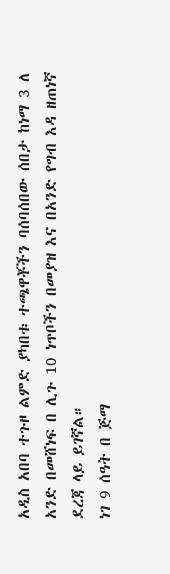አዲስ አበባ ተጉዞ ልምድ ያካበቱ ተጫዋቾችን ባሰባሰበው ሰበታ ከነማ 3 ለ አንድ በመሸነፍ በ ሊጉ 10 ነጥቦችን በመያዝ እና በአንድ የግብ እዳ ዘጠነኛ ደረጃ ላይ ይገኛል።
ነገ 9 ሰዓት በ ጅማ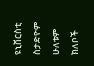ዩኒቨርስቲ ስታድዮም ሁለቱም ክለቦች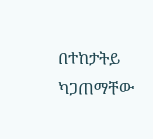በተከታትይ ካጋጠማቸው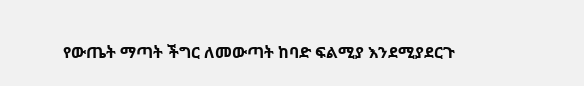የውጤት ማጣት ችግር ለመውጣት ከባድ ፍልሚያ እንደሚያደርጉ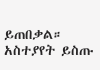ይጠበቃል።
አስተያየት ይስጡ